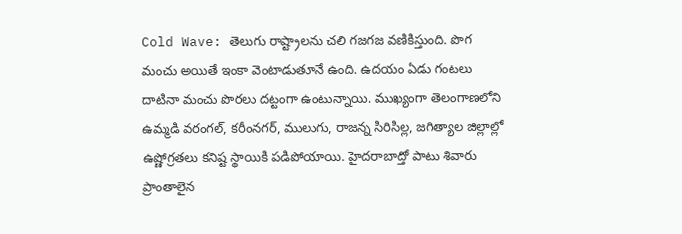Cold Wave: తెలుగు రాష్ట్రాలను చలి గజగజ వణికిస్తుంది. పొగ మంచు అయితే ఇంకా వెంటాడుతూనే ఉంది. ఉదయం ఏడు గంటలు దాటినా మంచు పొరలు దట్టంగా ఉంటున్నాయి. ముఖ్యంగా తెలంగాణలోని ఉమ్మడి వరంగల్, కరీంనగర్, ములుగు, రాజన్న సిరిసిల్ల, జగిత్యాల జిల్లాల్లో ఉష్ణోగ్రతలు కనిష్ట స్థాయికి పడిపోయాయి. హైదరాబాద్తో పాటు శివారు ప్రాంతాలైన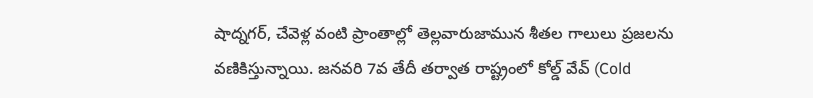షాద్నగర్, చేవెళ్ల వంటి ప్రాంతాల్లో తెల్లవారుజామున శీతల గాలులు ప్రజలను వణికిస్తున్నాయి. జనవరి 7వ తేదీ తర్వాత రాష్ట్రంలో కోల్డ్ వేవ్ (Cold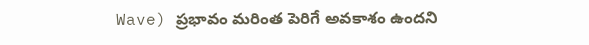Wave) ప్రభావం మరింత పెరిగే అవకాశం ఉందని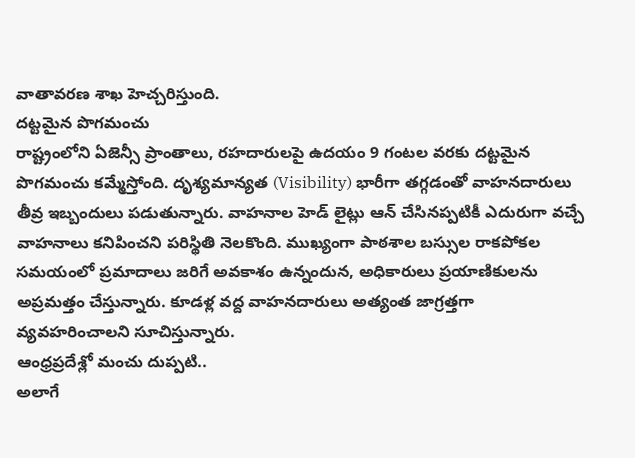వాతావరణ శాఖ హెచ్చరిస్తుంది.
దట్టమైన పొగమంచు
రాష్ట్రంలోని ఏజెన్సీ ప్రాంతాలు, రహదారులపై ఉదయం 9 గంటల వరకు దట్టమైన పొగమంచు కమ్మేస్తోంది. దృశ్యమాన్యత (Visibility) భారీగా తగ్గడంతో వాహనదారులు తీవ్ర ఇబ్బందులు పడుతున్నారు. వాహనాల హెడ్ లైట్లు ఆన్ చేసినప్పటికీ ఎదురుగా వచ్చే వాహనాలు కనిపించని పరిస్థితి నెలకొంది. ముఖ్యంగా పాఠశాల బస్సుల రాకపోకల సమయంలో ప్రమాదాలు జరిగే అవకాశం ఉన్నందున, అధికారులు ప్రయాణికులను అప్రమత్తం చేస్తున్నారు. కూడళ్ల వద్ద వాహనదారులు అత్యంత జాగ్రత్తగా వ్యవహరించాలని సూచిస్తున్నారు.
ఆంధ్రప్రదేశ్లో మంచు దుప్పటి..
అలాగే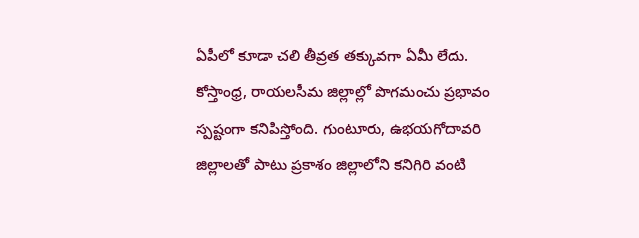ఏపీలో కూడా చలి తీవ్రత తక్కువగా ఏమీ లేదు. కోస్తాంధ్ర, రాయలసీమ జిల్లాల్లో పొగమంచు ప్రభావం స్పష్టంగా కనిపిస్తోంది. గుంటూరు, ఉభయగోదావరి జిల్లాలతో పాటు ప్రకాశం జిల్లాలోని కనిగిరి వంటి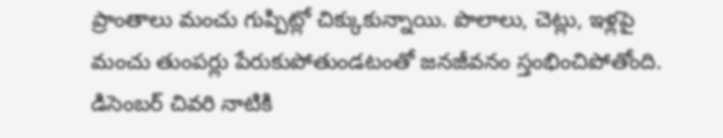ప్రాంతాలు మంచు గుప్పిట్లో చిక్కుకున్నాయి. పొలాలు, చెట్లు, ఇళ్లపై మంచు తుంపర్లు పేరుకుపోతుండటంతో జనజీవనం స్తంభించిపోతోంది. డిసెంబర్ చివరి నాటికి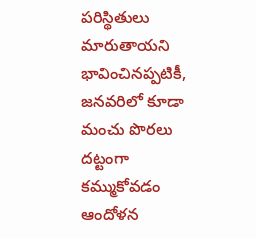పరిస్థితులు మారుతాయని భావించినప్పటికీ, జనవరిలో కూడా మంచు పొరలు దట్టంగా కమ్ముకోవడం ఆందోళన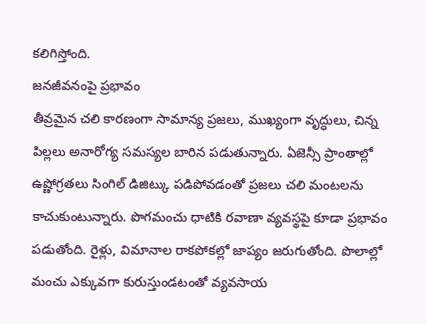కలిగిస్తోంది.
జనజీవనంపై ప్రభావం
తీవ్రమైన చలి కారణంగా సామాన్య ప్రజలు, ముఖ్యంగా వృద్ధులు, చిన్న పిల్లలు అనారోగ్య సమస్యల బారిన పడుతున్నారు. ఏజెన్సీ ప్రాంతాల్లో ఉష్ణోగ్రతలు సింగిల్ డిజిట్కు పడిపోవడంతో ప్రజలు చలి మంటలను కాచుకుంటున్నారు. పొగమంచు ధాటికి రవాణా వ్యవస్థపై కూడా ప్రభావం పడుతోంది. రైళ్లు, విమానాల రాకపోకల్లో జాప్యం జరుగుతోంది. పొలాల్లో మంచు ఎక్కువగా కురుస్తుండటంతో వ్యవసాయ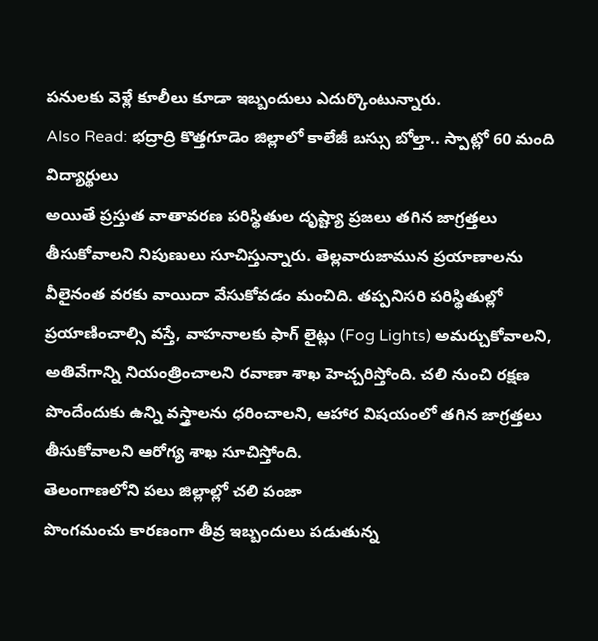పనులకు వెళ్లే కూలీలు కూడా ఇబ్బందులు ఎదుర్కొంటున్నారు.
Also Read: భద్రాద్రి కొత్తగూడెం జిల్లాలో కాలేజీ బస్సు బోల్తా.. స్పాట్లో 60 మంది విద్యార్థులు
అయితే ప్రస్తుత వాతావరణ పరిస్థితుల దృష్ట్యా ప్రజలు తగిన జాగ్రత్తలు తీసుకోవాలని నిపుణులు సూచిస్తున్నారు. తెల్లవారుజామున ప్రయాణాలను వీలైనంత వరకు వాయిదా వేసుకోవడం మంచిది. తప్పనిసరి పరిస్థితుల్లో ప్రయాణించాల్సి వస్తే, వాహనాలకు ఫాగ్ లైట్లు (Fog Lights) అమర్చుకోవాలని, అతివేగాన్ని నియంత్రించాలని రవాణా శాఖ హెచ్చరిస్తోంది. చలి నుంచి రక్షణ పొందేందుకు ఉన్ని వస్త్రాలను ధరించాలని, ఆహార విషయంలో తగిన జాగ్రత్తలు తీసుకోవాలని ఆరోగ్య శాఖ సూచిస్తోంది.
తెలంగాణలోని పలు జిల్లాల్లో చలి పంజా
పొంగమంచు కారణంగా తీవ్ర ఇబ్బందులు పడుతున్న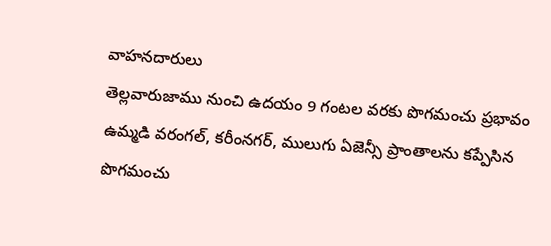వాహనదారులు
తెల్లవారుజాము నుంచి ఉదయం 9 గంటల వరకు పొగమంచు ప్రభావం
ఉమ్మడి వరంగల్, కరీంనగర్, ములుగు ఏజెన్సీ ప్రాంతాలను కప్పేసిన పొగమంచు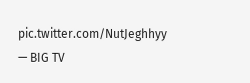pic.twitter.com/NutJeghhyy
— BIG TV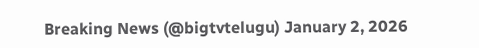Breaking News (@bigtvtelugu) January 2, 2026